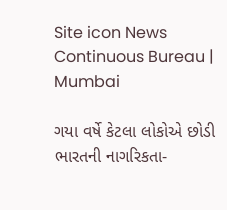Site icon News Continuous Bureau | Mumbai

ગયા વર્ષે કેટલા લોકોએ છોડી ભારતની નાગરિકતા-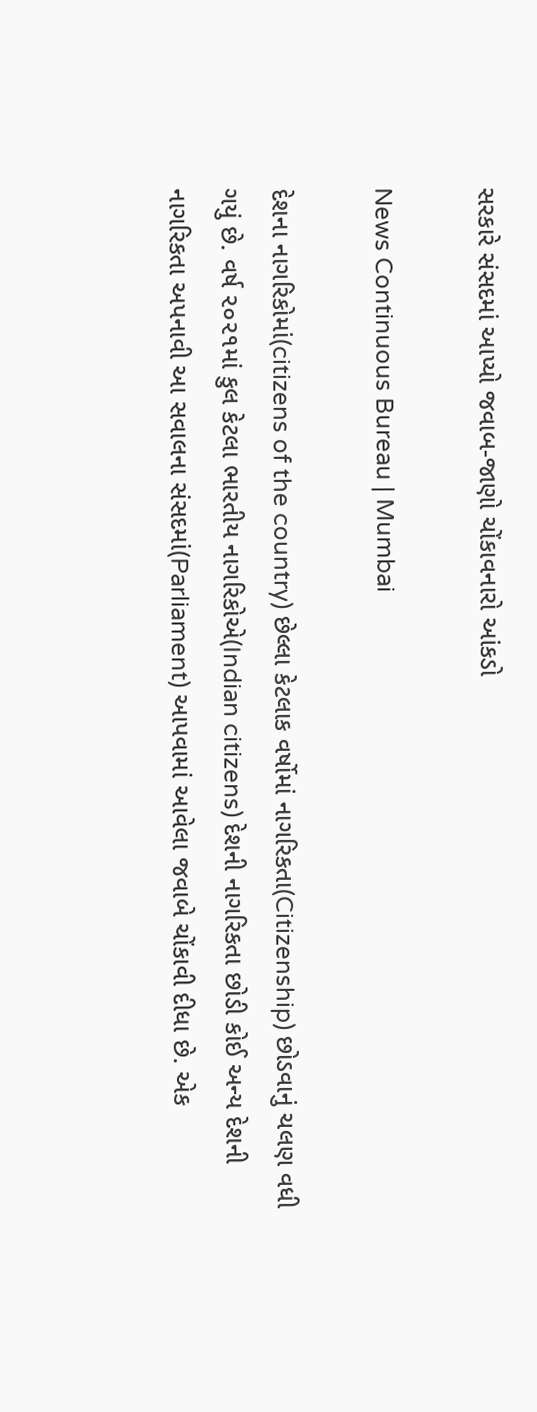સરકારે સંસદમાં આપ્યો જવાબ-જાણો ચોંકાવનારો આંકડો

News Continuous Bureau | Mumbai

દેશના નાગરિકોમાં(citizens of the country) છેલ્લા કેટલાક વર્ષોમાં નાગરિકતા(Citizenship) છોડવાનું ચલણ વધી ગયું છે. વર્ષ ૨૦૨૧માં કુલ કેટલા ભારતીય નાગરિકોએ(Indian citizens) દેશની નાગરિકતા છોડી કોઈ અન્ય દેશની નાગરિકતા અપનાવી આ સવાલના સંસદમાં(Parliament) આપવામાં આવેલા જવાબે ચોંકાવી દીધા છે. એક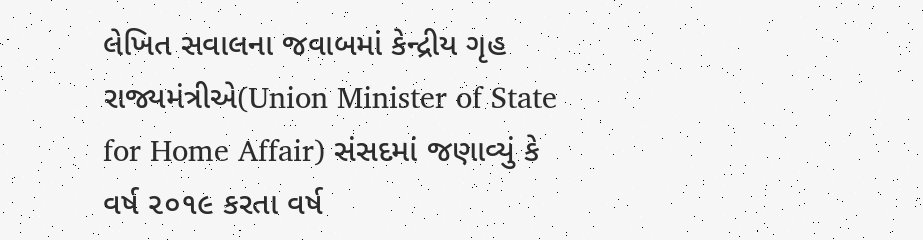લેખિત સવાલના જવાબમાં કેન્દ્રીય ગૃહ રાજ્યમંત્રીએ(Union Minister of State for Home Affair) સંસદમાં જણાવ્યું કે વર્ષ ૨૦૧૯ કરતા વર્ષ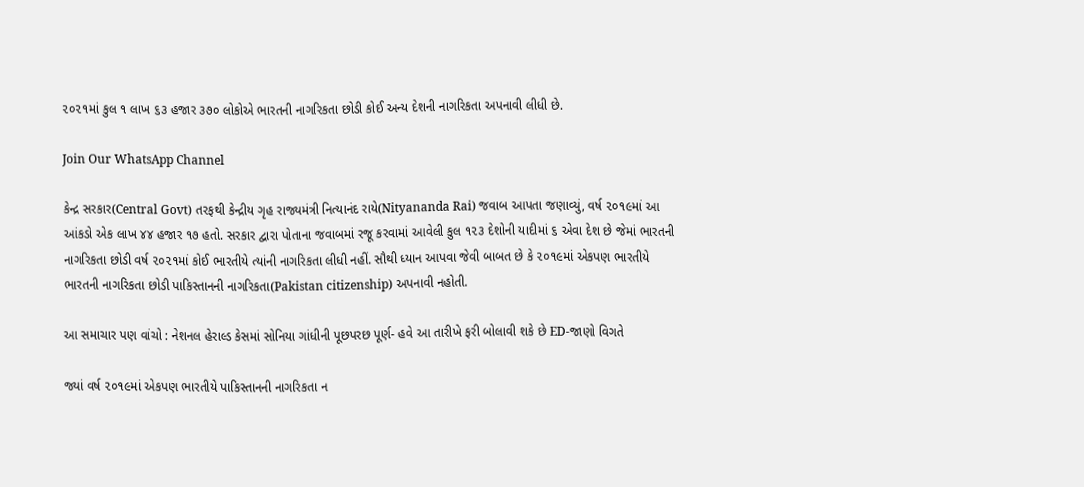૨૦૨૧માં કુલ ૧ લાખ ૬૩ હજાર ૩૭૦ લોકોએ ભારતની નાગરિકતા છોડી કોઈ અન્ય દેશની નાગરિકતા અપનાવી લીધી છે.

Join Our WhatsApp Channel

કેન્દ્ર સરકાર(Central Govt) તરફથી કેન્દ્રીય ગૃહ રાજ્યમંત્રી નિત્યાનંદ રાયે(Nityananda Rai) જવાબ આપતા જણાવ્યું, વર્ષ ૨૦૧૯માં આ આંકડો એક લાખ ૪૪ હજાર ૧૭ હતો. સરકાર દ્વારા પોતાના જવાબમાં રજૂ કરવામાં આવેલી કુલ ૧૨૩ દેશોની યાદીમાં ૬ એવા દેશ છે જેમાં ભારતની નાગરિકતા છોડી વર્ષ ૨૦૨૧માં કોઈ ભારતીયે ત્યાંની નાગરિકતા લીધી નહીં. સૌથી ધ્યાન આપવા જેવી બાબત છે કે ૨૦૧૯માં એકપણ ભારતીયે ભારતની નાગરિકતા છોડી પાકિસ્તાનની નાગરિકતા(Pakistan citizenship) અપનાવી નહોતી.

આ સમાચાર પણ વાંચો : નેશનલ હેરાલ્ડ કેસમાં સોનિયા ગાંધીની પૂછપરછ પૂર્ણ- હવે આ તારીખે ફરી બોલાવી શકે છે ED-જાણો વિગતે

જ્યાં વર્ષ ૨૦૧૯માં એકપણ ભારતીયે પાકિસ્તાનની નાગરિકતા ન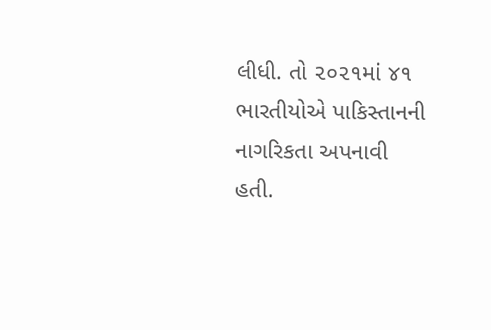લીધી. તો ૨૦૨૧માં ૪૧ ભારતીયોએ પાકિસ્તાનની નાગરિકતા અપનાવી હતી.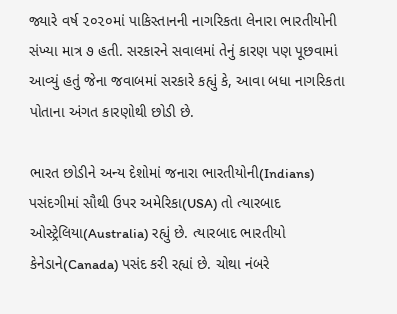જ્યારે વર્ષ ૨૦૨૦માં પાકિસ્તાનની નાગરિકતા લેનારા ભારતીયોની સંખ્યા માત્ર ૭ હતી. સરકારને સવાલમાં તેનું કારણ પણ પૂછવામાં આવ્યું હતું જેના જવાબમાં સરકારે કહ્યું કે, આવા બધા નાગરિકતા પોતાના અંગત કારણોથી છોડી છે.

ભારત છોડીને અન્ય દેશોમાં જનારા ભારતીયોની(Indians) પસંદગીમાં સૌથી ઉપર અમેરિકા(USA) તો ત્યારબાદ ઓસ્ટ્રેલિયા(Australia) રહ્યું છે. ત્યારબાદ ભારતીયો કેનેડાને(Canada) પસંદ કરી રહ્યાં છે. ચોથા નંબરે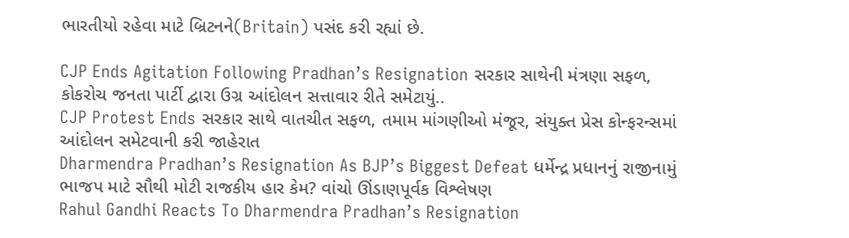ભારતીયો રહેવા માટે બ્રિટનને(Britain) પસંદ કરી રહ્યાં છે.

CJP Ends Agitation Following Pradhan’s Resignation સરકાર સાથેની મંત્રણા સફળ, કોકરોચ જનતા પાર્ટી દ્વારા ઉગ્ર આંદોલન સત્તાવાર રીતે સમેટાયું..
CJP Protest Ends સરકાર સાથે વાતચીત સફળ, તમામ માંગણીઓ મંજૂર, સંયુક્ત પ્રેસ કોન્ફરન્સમાં આંદોલન સમેટવાની કરી જાહેરાત
Dharmendra Pradhan’s Resignation As BJP’s Biggest Defeat ધર્મેન્દ્ર પ્રધાનનું રાજીનામું ભાજપ માટે સૌથી મોટી રાજકીય હાર કેમ? વાંચો ઊંડાણપૂર્વક વિશ્લેષણ
Rahul Gandhi Reacts To Dharmendra Pradhan’s Resignation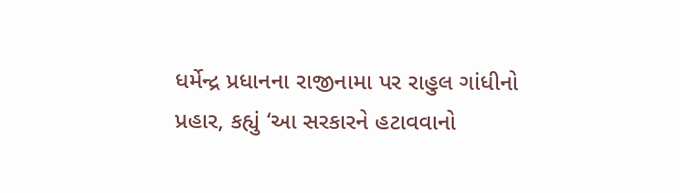ધર્મેન્દ્ર પ્રધાનના રાજીનામા પર રાહુલ ગાંધીનો પ્રહાર, કહ્યું ‘આ સરકારને હટાવવાનો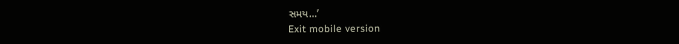સમય…’
Exit mobile version